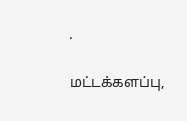.

மட்டக்களப்பு,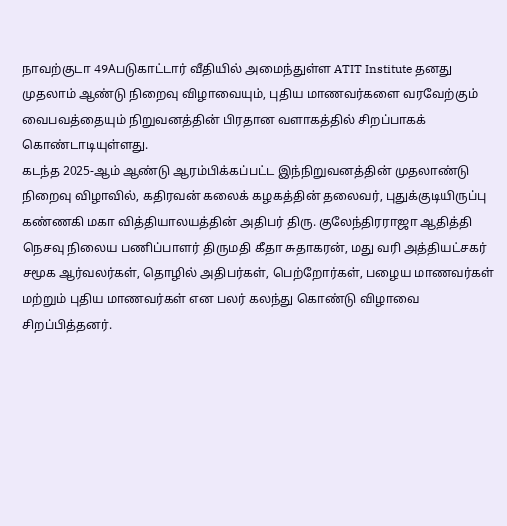நாவற்குடா 49Aபடுகாட்டார் வீதியில் அமைந்துள்ள ATIT Institute தனது முதலாம் ஆண்டு நிறைவு விழாவையும், புதிய மாணவர்களை வரவேற்கும் வைபவத்தையும் நிறுவனத்தின் பிரதான வளாகத்தில் சிறப்பாகக் கொண்டாடியுள்ளது.
கடந்த 2025-ஆம் ஆண்டு ஆரம்பிக்கப்பட்ட இந்நிறுவனத்தின் முதலாண்டு நிறைவு விழாவில், கதிரவன் கலைக் கழகத்தின் தலைவர், புதுக்குடியிருப்பு கண்ணகி மகா வித்தியாலயத்தின் அதிபர் திரு. குலேந்திரராஜா ஆதித்தி நெசவு நிலைய பணிப்பாளர் திருமதி கீதா சுதாகரன், மது வரி அத்தியட்சகர் சமூக ஆர்வலர்கள், தொழில் அதிபர்கள், பெற்றோர்கள், பழைய மாணவர்கள் மற்றும் புதிய மாணவர்கள் என பலர் கலந்து கொண்டு விழாவை சிறப்பித்தனர்.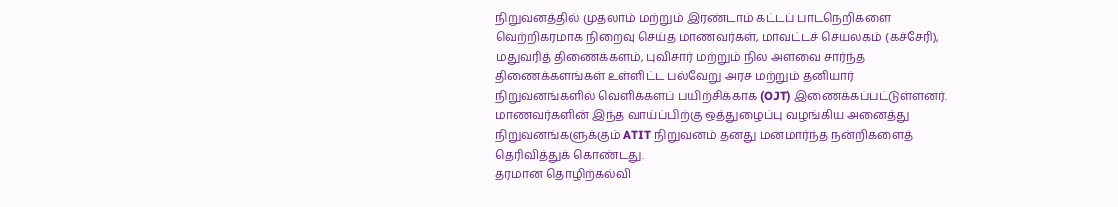நிறுவனத்தில் முதலாம் மற்றும் இரண்டாம் கட்டப் பாடநெறிகளை வெற்றிகரமாக நிறைவு செய்த மாணவர்கள், மாவட்டச் செயலகம் (கச்சேரி), மதுவரித் திணைக்களம், புவிசார் மற்றும் நில அளவை சார்ந்த திணைக்களங்கள் உள்ளிட்ட பல்வேறு அரச மற்றும் தனியார் நிறுவனங்களில் வெளிக்களப் பயிற்சிக்காக (OJT) இணைக்கப்பட்டுள்ளனர். மாணவர்களின் இந்த வாய்ப்பிற்கு ஒத்துழைப்பு வழங்கிய அனைத்து நிறுவனங்களுக்கும் ATIT நிறுவனம் தனது மனமார்ந்த நன்றிகளைத் தெரிவித்துக் கொண்டது.
தரமான தொழிற்கல்வி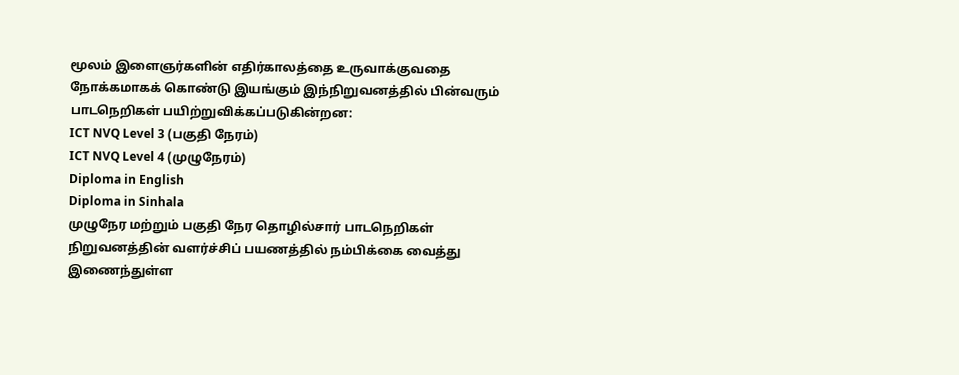மூலம் இளைஞர்களின் எதிர்காலத்தை உருவாக்குவதை நோக்கமாகக் கொண்டு இயங்கும் இந்நிறுவனத்தில் பின்வரும் பாடநெறிகள் பயிற்றுவிக்கப்படுகின்றன:
ICT NVQ Level 3 (பகுதி நேரம்)
ICT NVQ Level 4 (முழுநேரம்)
Diploma in English
Diploma in Sinhala
முழுநேர மற்றும் பகுதி நேர தொழில்சார் பாடநெறிகள்
நிறுவனத்தின் வளர்ச்சிப் பயணத்தில் நம்பிக்கை வைத்து இணைந்துள்ள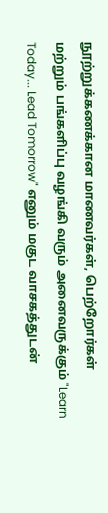நூற்றுக்கணக்கான மாணவர்கள், பெற்றோர்கள் மற்றும் பங்களிப்பு வழங்கி வரும் அனைவருக்கும் "Learn Today... Lead Tomorrow" எனும் மகுட வாசகத்துடன்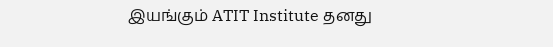இயங்கும் ATIT Institute தனது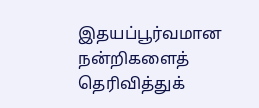இதயப்பூர்வமான நன்றிகளைத் தெரிவித்துக்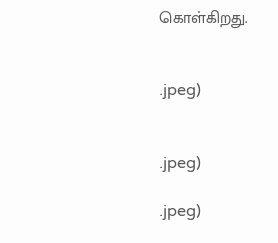கொள்கிறது.


.jpeg)


.jpeg)

.jpeg)